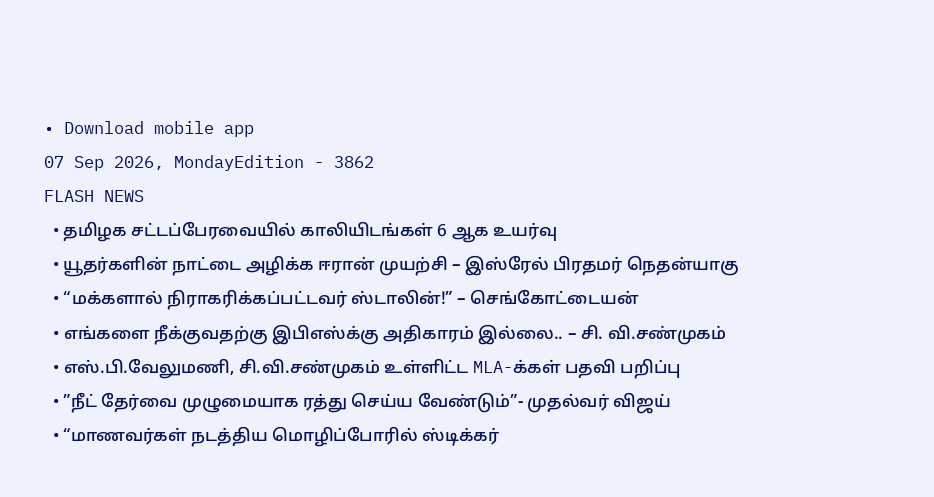• Download mobile app
07 Sep 2026, MondayEdition - 3862
FLASH NEWS
  • தமிழக சட்டப்பேரவையில் காலியிடங்கள் 6 ஆக உயர்வு
  • யூதர்களின் நாட்டை அழிக்க ஈரான் முயற்சி – இஸ்ரேல் பிரதமர் நெதன்யாகு
  • “மக்களால் நிராகரிக்கப்பட்டவர் ஸ்டாலின்!” – செங்கோட்டையன்
  • எங்களை நீக்குவதற்கு இபிஎஸ்க்கு அதிகாரம் இல்லை.. – சி. வி.சண்முகம்
  • எஸ்.பி.வேலுமணி, சி.வி.சண்முகம் உள்ளிட்ட MLA-க்கள் பதவி பறிப்பு
  • ”நீட் தேர்வை முழுமையாக ரத்து செய்ய வேண்டும்”- முதல்வர் விஜய்
  • “மாணவர்கள் நடத்திய மொழிப்போரில் ஸ்டிக்கர்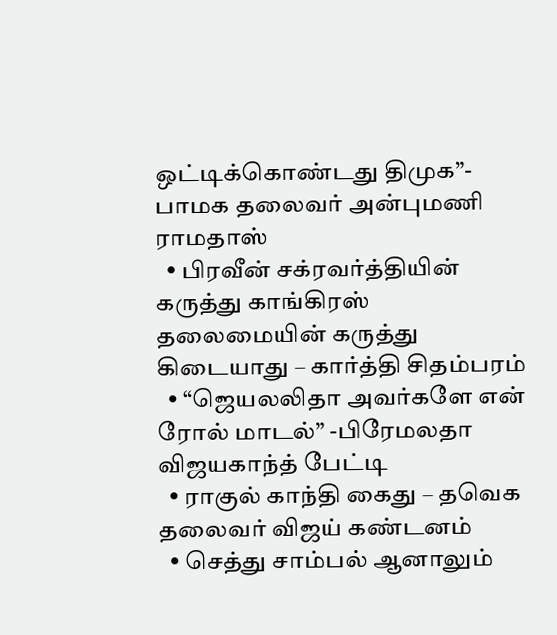ஒட்டிக்கொண்டது திமுக”- பாமக தலைவர் அன்புமணி ராமதாஸ்
  • பிரவீன் சக்ரவர்த்தியின் கருத்து காங்கிரஸ் தலைமையின் கருத்து கிடையாது – கார்த்தி சிதம்பரம்
  • “ஜெயலலிதா அவர்களே என் ரோல் மாடல்” -பிரேமலதா விஜயகாந்த் பேட்டி
  • ராகுல் காந்தி கைது – தவெக தலைவர் விஜய் கண்டனம்
  • செத்து சாம்பல் ஆனாலும்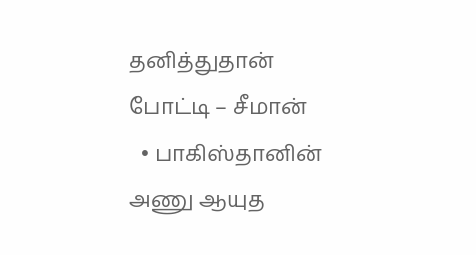தனித்துதான் போட்டி – சீமான்
  • பாகிஸ்தானின் அணு ஆயுத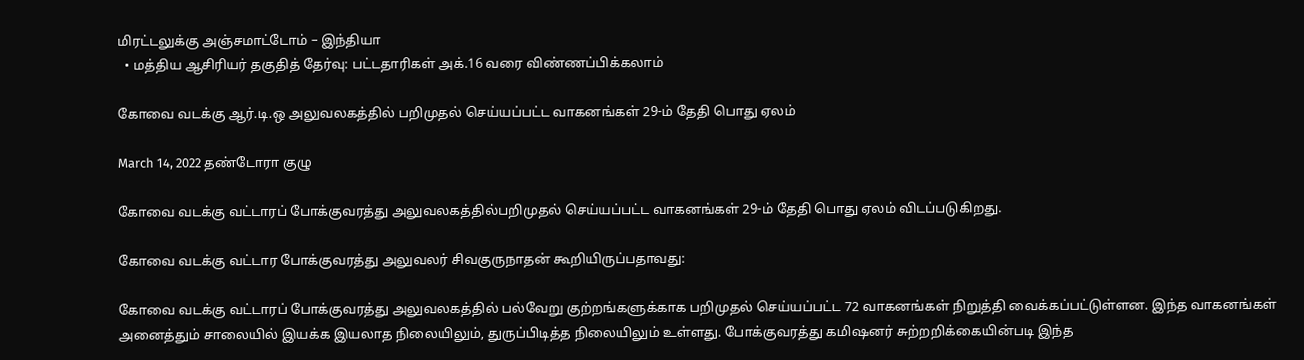மிரட்டலுக்கு அஞ்சமாட்டோம் – இந்தியா
  • மத்திய ஆசிரியர் தகுதித் தேர்வு: பட்டதாரிகள் அக்.16 வரை விண்ணப்பிக்கலாம்

கோவை வடக்கு ஆர்.டி.ஒ அலுவலகத்தில் பறிமுதல் செய்யப்பட்ட வாகனங்கள் 29-ம் தேதி பொது ஏலம்

March 14, 2022 தண்டோரா குழு

கோவை வடக்கு வட்டாரப் போக்குவரத்து அலுவலகத்தில்பறிமுதல் செய்யப்பட்ட வாகனங்கள் 29-ம் தேதி பொது ஏலம் விடப்படுகிறது.

கோவை வடக்கு வட்டார போக்குவரத்து அலுவலர் சிவகுருநாதன் கூறியிருப்பதாவது:

கோவை வடக்கு வட்டாரப் போக்குவரத்து அலுவலகத்தில் பல்வேறு குற்றங்களுக்காக பறிமுதல் செய்யப்பட்ட 72 வாகனங்கள் நிறுத்தி வைக்கப்பட்டுள்ளன. இந்த வாகனங்கள் அனைத்தும் சாலையில் இயக்க இயலாத நிலையிலும், துருப்பிடித்த நிலையிலும் உள்ளது. போக்குவரத்து கமிஷனர் சுற்றறிக்கையின்படி இந்த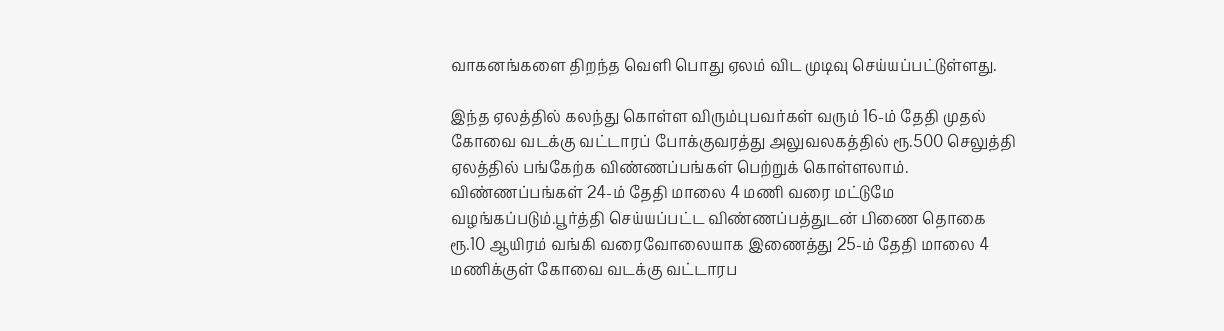வாகனங்களை திறந்த வெளி பொது ஏலம் விட முடிவு செய்யப்பட்டுள்ளது.

இந்த ஏலத்தில் கலந்து கொள்ள விரும்புபவர்கள் வரும் 16-ம் தேதி முதல் கோவை வடக்கு வட்டாரப் போக்குவரத்து அலுவலகத்தில் ரூ.500 செலுத்தி ஏலத்தில் பங்கேற்க விண்ணப்பங்கள் பெற்றுக் கொள்ளலாம். விண்ணப்பங்கள் 24-ம் தேதி மாலை 4 மணி வரை மட்டுமே வழங்கப்படும்.பூர்த்தி செய்யப்பட்ட விண்ணப்பத்துடன் பிணை தொகை
ரூ.10 ஆயிரம் வங்கி வரைவோலையாக இணைத்து 25-ம் தேதி மாலை 4 மணிக்குள் கோவை வடக்கு வட்டாரப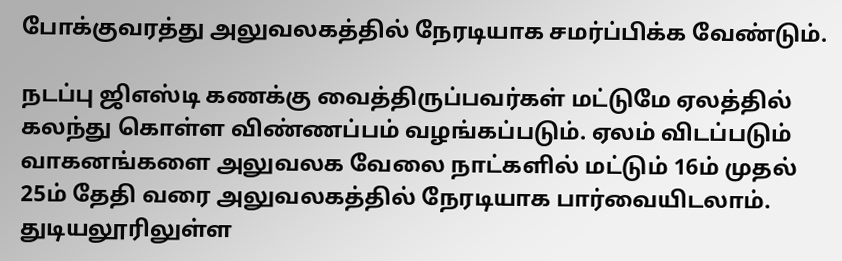போக்குவரத்து அலுவலகத்தில் நேரடியாக சமர்ப்பிக்க வேண்டும்.

நடப்பு ஜிஎஸ்டி கணக்கு வைத்திருப்பவர்கள் மட்டுமே ஏலத்தில் கலந்து கொள்ள விண்ணப்பம் வழங்கப்படும். ஏலம் விடப்படும் வாகனங்களை அலுவலக வேலை நாட்களில் மட்டும் 16ம் முதல் 25ம் தேதி வரை அலுவலகத்தில் நேரடியாக பார்வையிடலாம். துடியலூரிலுள்ள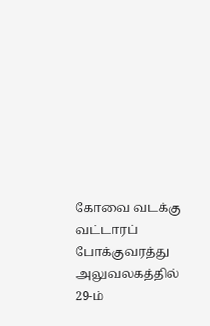கோவை வடக்கு வட்டாரப் போக்குவரத்து அலுவலகத்தில் 29-ம்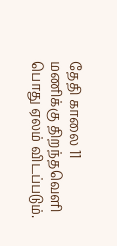தேதி காலை 11 மணிக்கு திறந்தவெளி பொது ஏலம் விடப்படும்.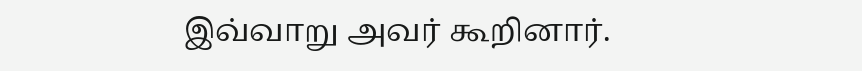இவ்வாறு அவர் கூறினார்.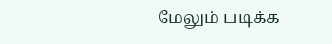மேலும் படிக்க